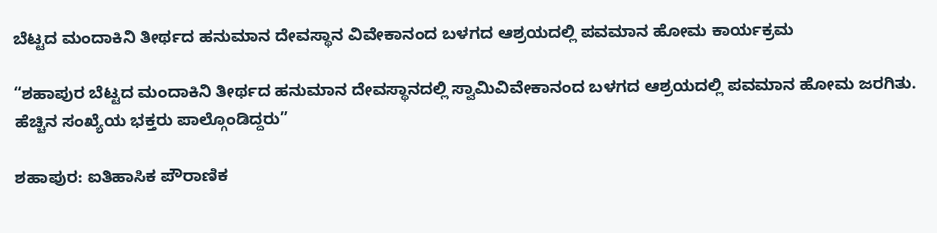ಬೆಟ್ಟದ ಮಂದಾಕಿನಿ ತೀರ್ಥದ ಹನುಮಾನ ದೇವಸ್ಥಾನ ವಿವೇಕಾನಂದ ಬಳಗದ ಆಶ್ರಯದಲ್ಲಿ ಪವಮಾನ ಹೋಮ ಕಾರ್ಯಕ್ರಮ

“ಶಹಾಪುರ ಬೆಟ್ಟದ ಮಂದಾಕಿನಿ ತೀರ್ಥದ ಹನುಮಾನ ದೇವಸ್ಥಾನದಲ್ಲಿ ಸ್ವಾಮಿವಿವೇಕಾನಂದ ಬಳಗದ ಆಶ್ರಯದಲ್ಲಿ ಪವಮಾನ ಹೋಮ ಜರಗಿತು. ಹೆಚ್ಚಿನ ಸಂಖ್ಯೆಯ ಭಕ್ತರು ಪಾಲ್ಗೊಂಡಿದ್ದರು”

ಶಹಾಪುರ: ಐತಿಹಾಸಿಕ ಪೌರಾಣಿಕ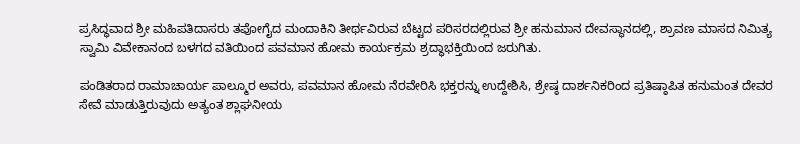ಪ್ರಸಿದ್ಧವಾದ ಶ್ರೀ ಮಹಿಪತಿದಾಸರು ತಪೋಗೈದ ಮಂದಾಕಿನಿ ತೀರ್ಥವಿರುವ ಬೆಟ್ಟದ ಪರಿಸರದಲ್ಲಿರುವ ಶ್ರೀ ಹನುಮಾನ ದೇವಸ್ಥಾನದಲ್ಲಿ, ಶ್ರಾವಣ ಮಾಸದ ನಿಮಿತ್ಯ ಸ್ವಾಮಿ ವಿವೇಕಾನಂದ ಬಳಗದ ವತಿಯಿಂದ ಪವಮಾನ ಹೋಮ ಕಾರ್ಯಕ್ರಮ ಶ್ರದ್ಧಾಭಕ್ತಿಯಿಂದ ಜರುಗಿತು.

ಪಂಡಿತರಾದ ರಾಮಾಚಾರ್ಯ ಪಾಲ್ಮೂರ ಅವರು, ಪವಮಾನ ಹೋಮ ನೆರವೇರಿಸಿ ಭಕ್ತರನ್ನು ಉದ್ದೇಶಿಸಿ, ಶ್ರೇಷ್ಠ ದಾರ್ಶನಿಕರಿಂದ ಪ್ರತಿಷ್ಠಾಪಿತ ಹನುಮಂತ ದೇವರ ಸೇವೆ ಮಾಡುತ್ತಿರುವುದು ಅತ್ಯಂತ ಶ್ಲಾಘನೀಯ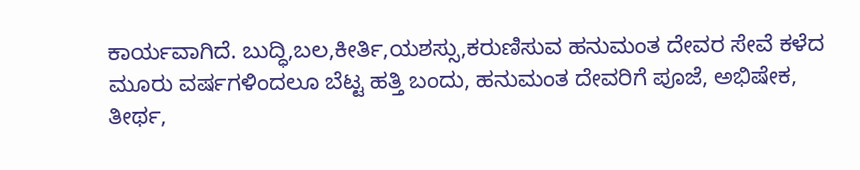ಕಾರ್ಯವಾಗಿದೆ. ಬುದ್ಧಿ,ಬಲ,ಕೀರ್ತಿ,ಯಶಸ್ಸು,ಕರುಣಿಸುವ ಹನುಮಂತ ದೇವರ ಸೇವೆ ಕಳೆದ ಮೂರು ವರ್ಷಗಳಿಂದಲೂ ಬೆಟ್ಟ ಹತ್ತಿ ಬಂದು, ಹನುಮಂತ ದೇವರಿಗೆ ಪೂಜೆ, ಅಭಿಷೇಕ, ತೀರ್ಥ,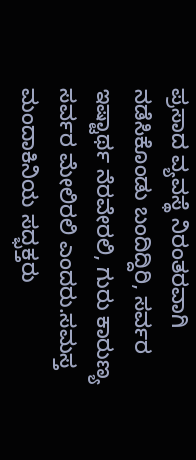ಪ್ರಸಾದ ವ್ಯವಸ್ಥೆ ನಿರಂತರವಾಗಿ ನಡೆಸಿಕೊಂಡು ಬಂದಿದ್ದಿರಿ, ಸರ್ವರ ಇಷ್ಟಾರ್ಥ ನೆರವೇರಲಿ, ಗುರು ಕಾರುಣ್ಯ ಸರ್ವರ ಮೇಲಿರಲಿ ಎಂದರು.ಸಮಸ್ತ ಮಂದಾಕಿನಿಯ ಸದ್ಭಕ್ತರು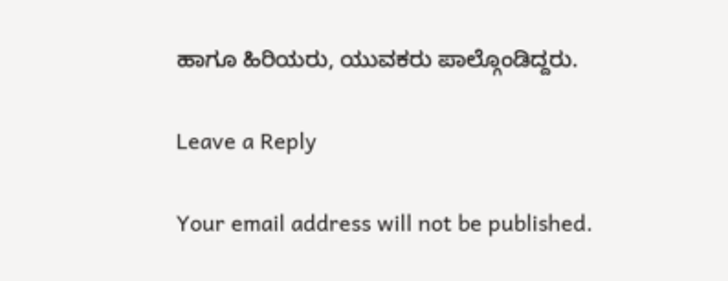ಹಾಗೂ ಹಿರಿಯರು, ಯುವಕರು ಪಾಲ್ಗೊಂಡಿದ್ದರು.

Leave a Reply

Your email address will not be published.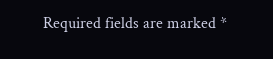Required fields are marked *